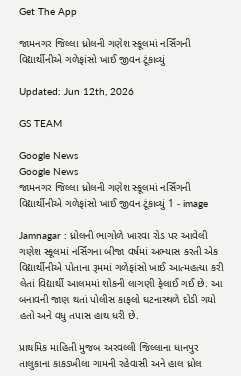Get The App

જામનગર જિલ્લા ધ્રોલની ગણેશ સ્કૂલમાં નર્સિંગની વિદ્યાર્થીનીએ ગળેફાંસો ખાઈ જીવન ટૂંકાવ્યું

Updated: Jun 12th, 2026

GS TEAM

Google News
Google News
જામનગર જિલ્લા ધ્રોલની ગણેશ સ્કૂલમાં નર્સિંગની વિદ્યાર્થીનીએ ગળેફાંસો ખાઈ જીવન ટૂંકાવ્યું 1 - image

Jamnagar : ધ્રોલની ભાગોળે ખારવા રોડ પર આવેલી ગણેશ સ્કૂલમાં નર્સિંગના બીજા વર્ષમાં અભ્યાસ કરતી એક વિદ્યાર્થીનીએ પોતાના રૂમમાં ગળેફાંસો ખાઈ આત્મહત્યા કરી લેતાં વિદ્યાર્થી આલમમાં શોકની લાગણી ફેલાઈ ગઈ છે. આ બનાવની જાણ થતાં પોલીસ કાફલો ઘટનાસ્થળે દોડી ગયો હતો અને વધુ તપાસ હાથ ધરી છે.

પ્રાથમિક માહિતી મુજબ અરવલ્લી જિલ્લાના ધાનપુર તાલુકાના કાકડખીલા ગામની રહેવાસી અને હાલ ધ્રોલ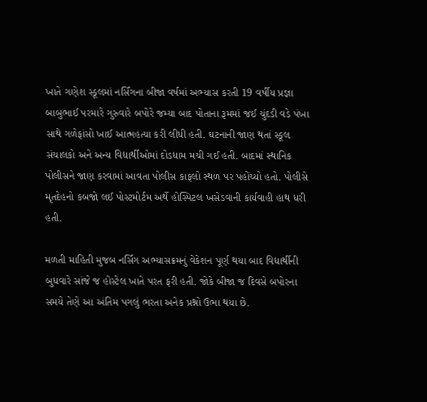ખાતે ગણેશ સ્કૂલમાં નર્સિંગના બીજા વર્ષમાં અભ્યાસ કરતી 19 વર્ષીય પ્રજ્ઞા બાબુભાઈ પરમારે ગુરુવારે બપોરે જમ્યા બાદ પોતાના રૂમમાં જઈ ચુંદડી વડે પંખા સાથે ગળેફાંસો ખાઈ આત્મહત્યા કરી લીધી હતી. ઘટનાની જાણ થતાં સ્કૂલ સંચાલકો અને અન્ય વિદ્યાર્થીઓમાં દોડધામ મચી ગઈ હતી. બાદમાં સ્થાનિક પોલીસને જાણ કરવામાં આવતા પોલીસ કાફલો સ્થળ પર પહોંચ્યો હતો. પોલીસે મૃતદેહનો કબજો લઈ પોસ્ટમોર્ટમ અર્થે હોસ્પિટલ ખસેડવાની કાર્યવાહી હાથ ધરી હતી.

મળતી માહિતી મુજબ નર્સિંગ અભ્યાસક્રમનું વેકેશન પૂર્ણ થયા બાદ વિદ્યાર્થીની બુધવારે સાંજે જ હોસ્ટેલ ખાતે પરત ફરી હતી. જોકે બીજા જ દિવસે બપોરના સમયે તેણે આ અંતિમ પગલું ભરતા અનેક પ્રશ્નો ઉભા થયા છે.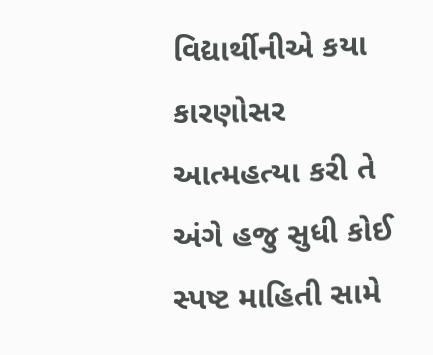વિદ્યાર્થીનીએ કયા કારણોસર આત્મહત્યા કરી તે અંગે હજુ સુધી કોઈ સ્પષ્ટ માહિતી સામે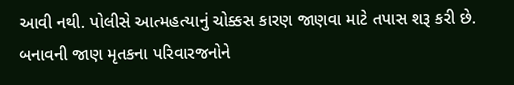આવી નથી. પોલીસે આત્મહત્યાનું ચોક્કસ કારણ જાણવા માટે તપાસ શરૂ કરી છે. બનાવની જાણ મૃતકના પરિવારજનોને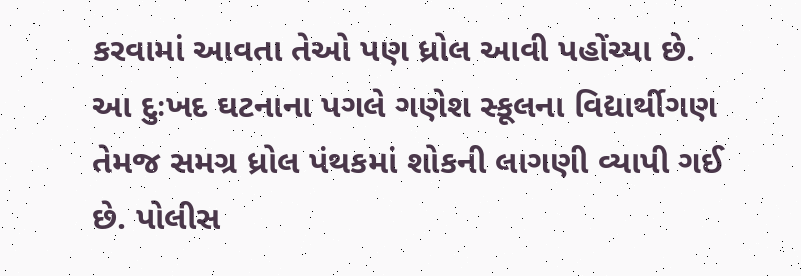કરવામાં આવતા તેઓ પણ ધ્રોલ આવી પહોંચ્યા છે. આ દુઃખદ ઘટનાના પગલે ગણેશ સ્કૂલના વિદ્યાર્થીગણ તેમજ સમગ્ર ધ્રોલ પંથકમાં શોકની લાગણી વ્યાપી ગઈ છે. પોલીસ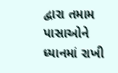દ્વારા તમામ પાસાઓને ધ્યાનમાં રાખી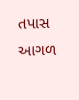તપાસ આગળ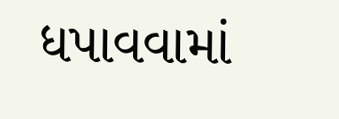ધપાવવામાં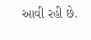આવી રહી છે.